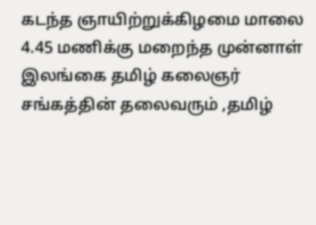கடந்த ஞாயிற்றுக்கிழமை மாலை 4.45 மணிக்கு மறைந்த முன்னாள் இலங்கை தமிழ் கலைஞர் சங்கத்தின் தலைவரும் ,தமிழ்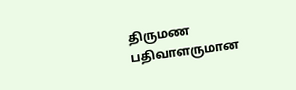திருமண பதிவாளருமான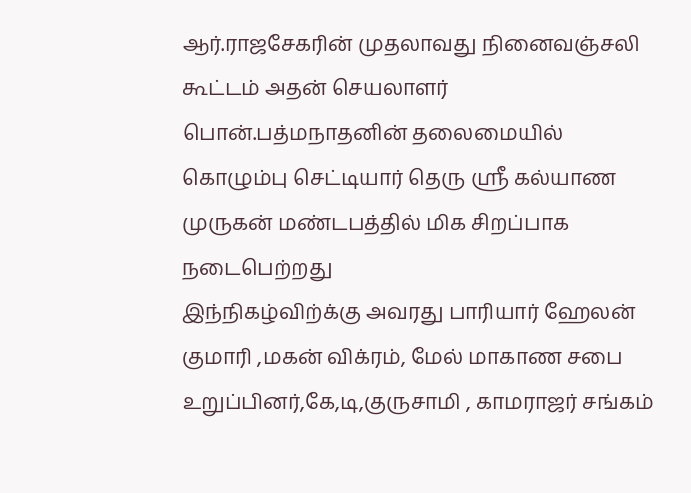ஆர்.ராஜசேகரின் முதலாவது நினைவஞ்சலி கூட்டம் அதன் செயலாளர் பொன்.பத்மநாதனின் தலைமையில் கொழும்பு செட்டியார் தெரு ஸ்ரீ கல்யாண முருகன் மண்டபத்தில் மிக சிறப்பாக நடைபெற்றது
இந்நிகழ்விற்க்கு அவரது பாரியார் ஹேலன் குமாரி ,மகன் விக்ரம், மேல் மாகாண சபை உறுப்பினர்,கே,டி,குருசாமி , காமராஜர் சங்கம்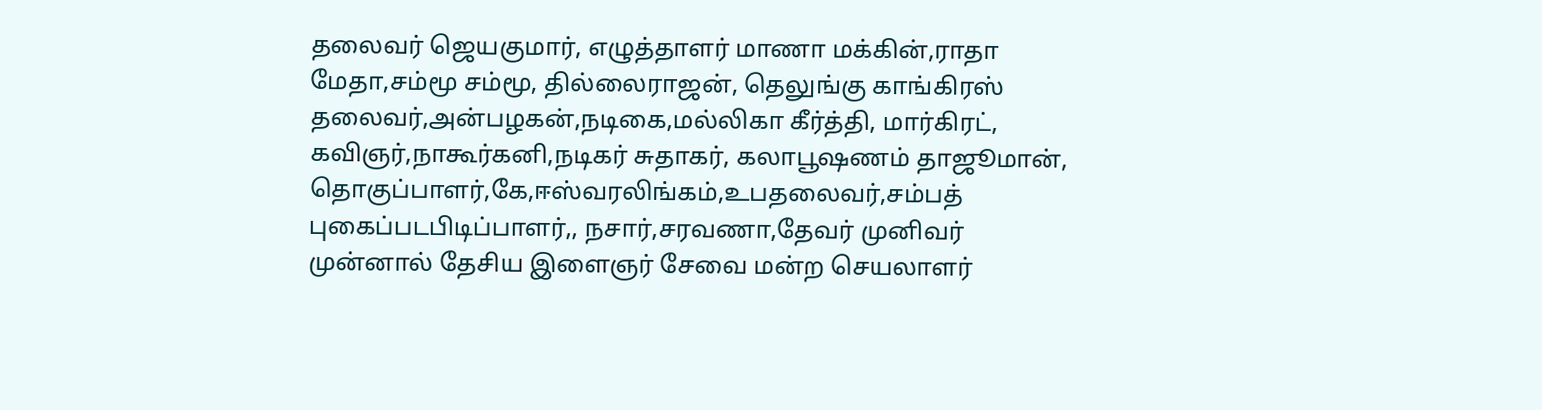தலைவர் ஜெயகுமார், எழுத்தாளர் மாணா மக்கின்,ராதா மேதா,சம்மூ சம்மூ, தில்லைராஜன், தெலுங்கு காங்கிரஸ் தலைவர்,அன்பழகன்,நடிகை,மல்லிகா கீர்த்தி, மார்கிரட், கவிஞர்,நாகூர்கனி,நடிகர் சுதாகர், கலாபூஷணம் தாஜூமான், தொகுப்பாளர்,கே,ஈஸ்வரலிங்கம்,உபதலைவர்,சம்பத் புகைப்படபிடிப்பாளர்,, நசார்,சரவணா,தேவர் முனிவர் முன்னால் தேசிய இளைஞர் சேவை மன்ற செயலாளர்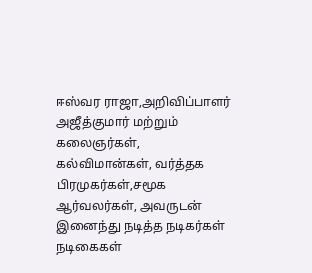ஈஸ்வர ராஜா,அறிவிப்பாளர் அஜீத்குமார் மற்றும் கலைஞர்கள், கல்விமான்கள், வர்த்தக பிரமுகர்கள்,சமூக ஆர்வலர்கள், அவருடன் இனைந்து நடித்த நடிகர்கள் நடிகைகள்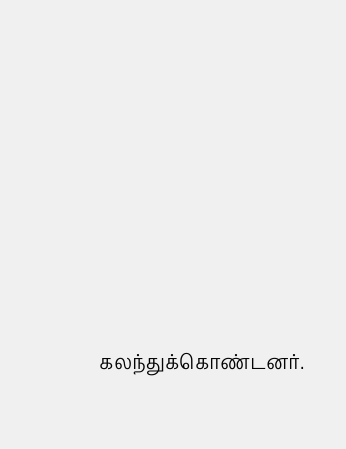கலந்துக்கொண்டனர்.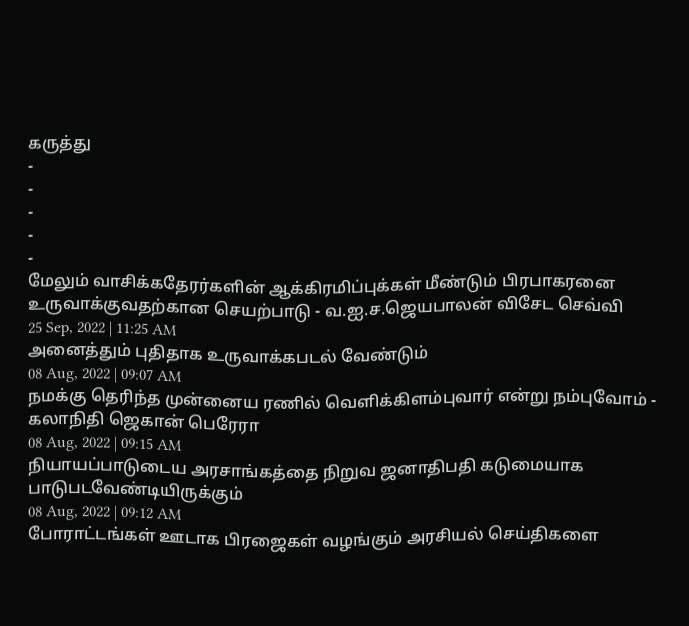கருத்து
-
-
-
-
-
மேலும் வாசிக்கதேரர்களின் ஆக்கிரமிப்புக்கள் மீண்டும் பிரபாகரனை உருவாக்குவதற்கான செயற்பாடு - வ.ஐ.ச.ஜெயபாலன் விசேட செவ்வி
25 Sep, 2022 | 11:25 AM
அனைத்தும் புதிதாக உருவாக்கபடல் வேண்டும்
08 Aug, 2022 | 09:07 AM
நமக்கு தெரிந்த முன்னைய ரணில் வெளிக்கிளம்புவார் என்று நம்புவோம் - கலாநிதி ஜெகான் பெரேரா
08 Aug, 2022 | 09:15 AM
நியாயப்பாடுடைய அரசாங்கத்தை நிறுவ ஜனாதிபதி கடுமையாக பாடுபடவேண்டியிருக்கும்
08 Aug, 2022 | 09:12 AM
போராட்டங்கள் ஊடாக பிரஜைகள் வழங்கும் அரசியல் செய்திகளை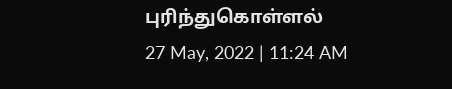புரிந்துகொள்ளல்
27 May, 2022 | 11:24 AM